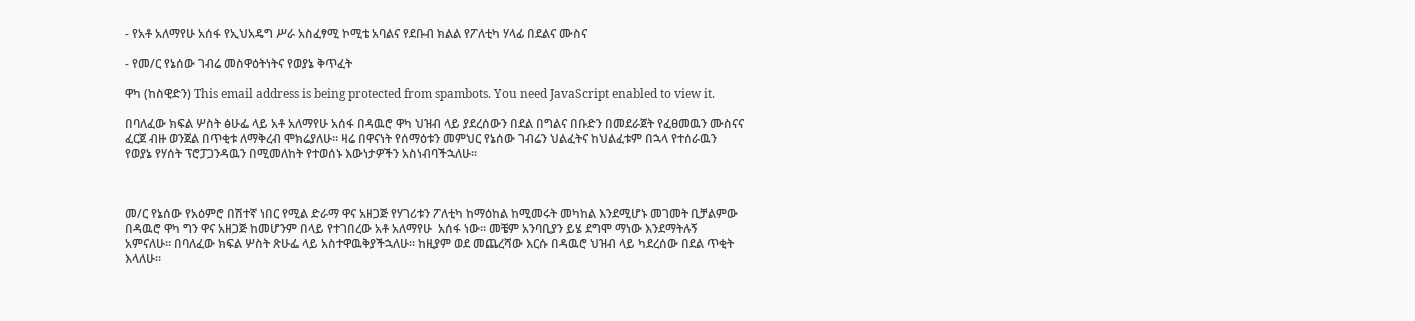- የአቶ አለማየሁ አሰፋ የኢህአዴግ ሥራ አስፈፃሚ ኮሚቴ አባልና የደቡብ ክልል የፖለቲካ ሃላፊ በደልና ሙስና

- የመ/ር የኔሰው ገብሬ መስዋዕትነትና የወያኔ ቅጥፈት

ዋካ (ከስዊድን) This email address is being protected from spambots. You need JavaScript enabled to view it.

በባለፈው ክፍል ሦስት ፅሁፌ ላይ አቶ አለማየሁ አሰፋ በዳዉሮ ዋካ ህዝብ ላይ ያደረሰውን በደል በግልና በቡድን በመደራጀት የፈፀመዉን ሙስናና  ፈርጀ ብዙ ወንጀል በጥቂቱ ለማቅረብ ሞክሬያለሁ። ዛሬ በዋናነት የሰማዕቱን መምህር የኔሰው ገብሬን ህልፈትና ከህልፈቱም በኋላ የተሰራዉን የወያኔ የሃሰት ፕሮፓጋንዳዉን በሚመለከት የተወሰኑ እውነታዎችን አስነብባችኋለሁ።



መ/ር የኔሰው የአዕምሮ በሽተኛ ነበር የሚል ድራማ ዋና አዘጋጅ የሃገሪቱን ፖለቲካ ከማዕከል ከሚመሩት መካከል እንደሚሆኑ መገመት ቢቻልምው በዳዉሮ ዋካ ግን ዋና አዘጋጅ ከመሆንም በላይ የተገበረው አቶ አለማየሁ  አሰፋ ነው። መቼም አንባቢያን ይሄ ደግሞ ማነው እንደማትሉኝ አምናለሁ። በባለፈው ክፍል ሦስት ጽሁፌ ላይ አስተዋዉቅያችኋለሁ። ከዚያም ወደ መጨረሻው እርሱ በዳዉሮ ህዝብ ላይ ካደረሰው በደል ጥቂት እላለሁ።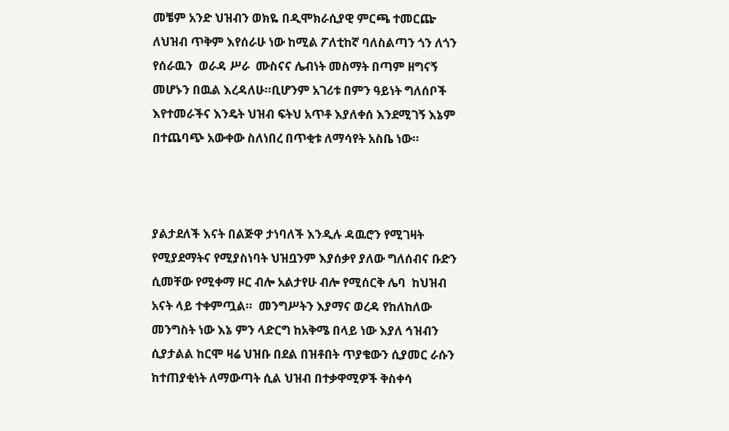መቼም አንድ ህዝብን ወክዬ በዲሞክራሲያዊ ምርጫ ተመርጬ ለህዝብ ጥቅም እየሰራሁ ነው ከሚል ፖለቲከኛ ባለስልጣን ጎን ለጎን የሰራዉን  ወራዳ ሥራ  ሙስናና ሌብነት መስማት በጣም ዘግናኝ መሆኑን በዉል እረዳለሁ።ቢሆንም አገሪቱ በምን ዓይነት ግለሰቦች እየተመራችና እንዴት ህዝብ ፍትህ አጥቶ እያለቀሰ እንደሚገኝ እኔም  በተጨባጭ አውቀው ስለነበረ በጥቂቱ ለማሳየት አስቤ ነው።



ያልታደለች እናት በልጅዋ ታነባለች እንዲሉ ዳዉሮን የሚገዛት የሚያደማትና የሚያስነባት ህዝቧንም እያሰቃየ ያለው ግለሰብና ቡድን ሲመቸው የሚቀማ ዞር ብሎ አልታየሁ ብሎ የሚሰርቅ ሌባ  ከህዝብ አናት ላይ ተቀምጧል።  መንግሥትን እያማና ወረዳ የከለከለው መንግስት ነው እኔ ምን ላድርግ ከአቅሜ በላይ ነው እያለ ኅዝብን ሲያታልል ከርሞ ዛሬ ህዝቡ በደል በዝቶበት ጥያቄውን ሲያመር ራሱን ከተጠያቂነት ለማውጣት ሲል ህዝብ በተቃዋሚዎች ቅስቀሳ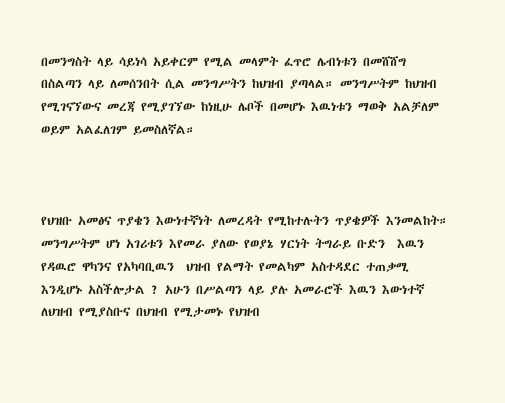በመንግስት ላይ ሳይነሳ አይቀርም የሚል መላምት ፈጥሮ ሌብነቱን በመሸሸግ በስልጣን ላይ ለመሰንበት ሲል መንግሥትን ከህዝብ ያጣላል። መንግሥትም ከህዝብ የሚገናኘውና መረጃ የሚያገኘው ከነዚሁ ሌቦች በመሆኑ እዉነቱን ማወቅ አልቻለም ወይም አልፈለገም ይመስለኛል።



የህዝቡ አመፅና ጥያቄን እውነተኛነት ለመረዳት የሚከተሉትን ጥያቄዎች እንመልከት።  መንግሥትም ሆነ አገሪቱን እየመራ ያለው የወያኔ ሃርነት ትግራይ ቡድን  እዉን የዳዉሮ ዋካንና የአካባቢዉን  ህዝብ የልማት የመልካም አስተዳደር ተጠቃሚ እንዲሆኑ አስችሎታል ? አሁን በሥልጣን ላይ ያሉ አመራሮች እዉን እውነተኛ ለህዝብ የሚያስቡና በህዝብ የሚታመኑ የህዝብ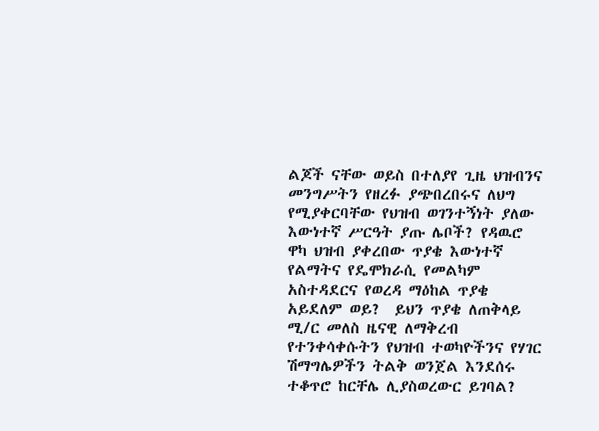ልጆች ናቸው ወይስ በተለያየ ጊዜ ህዝብንና መንግሥትን የዘረፉ ያጭበረበሩና ለህግ የሚያቀርባቸው የህዝብ ወገንተኝነት ያለው እውነተኛ ሥርዓት ያጡ ሌቦች? የዳዉሮ ዋካ ህዝብ ያቀረበው ጥያቄ እውነተኛ የልማትና የዴሞክራሲ የመልካም አስተዳደርና የወረዳ ማዕከል ጥያቄ አይደለም ወይ?  ይህን ጥያቄ ለጠቅላይ ሚ/ር መለስ ዜናዊ ለማቅረብ የተንቀሳቀሱትን የህዝብ ተወካዮችንና የሃገር ሽማግሌዎችን ትልቅ ወንጀል እንደሰሩ ተቆጥሮ ከርቸሌ ሊያስወረውር ይገባል?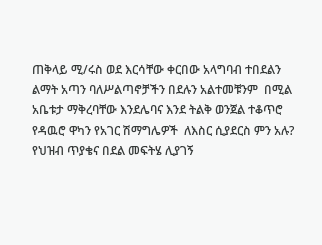ጠቅላይ ሚ/ሩስ ወደ እርሳቸው ቀርበው አላግባብ ተበደልን ልማት አጣን ባለሥልጣኖቻችን በደሉን አልተመቹንም  በሚል አቤቱታ ማቅረባቸው እንደሌባና እንደ ትልቅ ወንጀል ተቆጥሮ  የዳዉሮ ዋካን የአገር ሽማግሌዎች  ለእስር ሲያደርስ ምን አሉ? የህዝብ ጥያቄና በደል መፍትሄ ሊያገኝ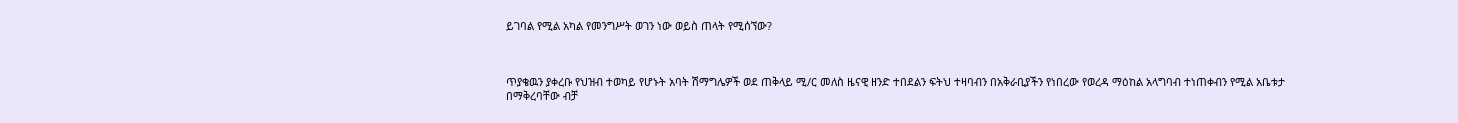ይገባል የሚል አካል የመንግሥት ወገን ነው ወይስ ጠላት የሚሰኘው?



ጥያቄዉን ያቀረቡ የህዝብ ተወካይ የሆኑት አባት ሽማግሌዎች ወደ ጠቅላይ ሚ/ር መለስ ዜናዊ ዘንድ ተበደልን ፍትህ ተዛባብን በአቅራቢያችን የነበረው የወረዳ ማዕከል አላግባብ ተነጠቀብን የሚል አቤቱታ በማቅረባቸው ብቻ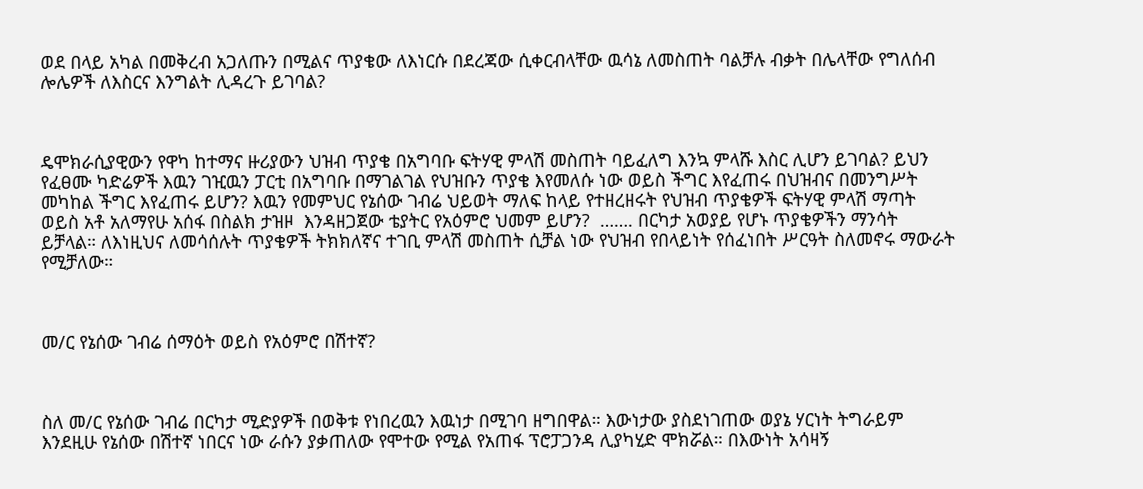ወደ በላይ አካል በመቅረብ አጋለጡን በሚልና ጥያቄው ለእነርሱ በደረጃው ሲቀርብላቸው ዉሳኔ ለመስጠት ባልቻሉ ብቃት በሌላቸው የግለሰብ ሎሌዎች ለእስርና እንግልት ሊዳረጉ ይገባል?



ዴሞክራሲያዊውን የዋካ ከተማና ዙሪያውን ህዝብ ጥያቄ በአግባቡ ፍትሃዊ ምላሽ መስጠት ባይፈለግ እንኳ ምላሹ እስር ሊሆን ይገባል? ይህን የፈፀሙ ካድሬዎች እዉን ገዢዉን ፓርቲ በአግባቡ በማገልገል የህዝቡን ጥያቄ እየመለሱ ነው ወይስ ችግር እየፈጠሩ በህዝብና በመንግሥት መካከል ችግር እየፈጠሩ ይሆን? እዉን የመምህር የኔሰው ገብሬ ህይወት ማለፍ ከላይ የተዘረዘሩት የህዝብ ጥያቄዎች ፍትሃዊ ምላሽ ማጣት ወይስ አቶ አለማየሁ አሰፋ በስልክ ታዝዞ  እንዳዘጋጀው ቴያትር የአዕምሮ ህመም ይሆን?  ……. በርካታ አወያይ የሆኑ ጥያቄዎችን ማንሳት ይቻላል። ለእነዚህና ለመሳሰሉት ጥያቄዎች ትክክለኛና ተገቢ ምላሽ መስጠት ሲቻል ነው የህዝብ የበላይነት የሰፈነበት ሥርዓት ስለመኖሩ ማውራት የሚቻለው።



መ/ር የኔሰው ገብሬ ሰማዕት ወይስ የአዕምሮ በሽተኛ?



ስለ መ/ር የኔሰው ገብሬ በርካታ ሚድያዎች በወቅቱ የነበረዉን እዉነታ በሚገባ ዘግበዋል። እውነታው ያስደነገጠው ወያኔ ሃርነት ትግራይም እንደዚሁ የኔሰው በሽተኛ ነበርና ነው ራሱን ያቃጠለው የሞተው የሚል የአጠፋ ፕሮፓጋንዳ ሊያካሂድ ሞክሯል። በእውነት አሳዛኝ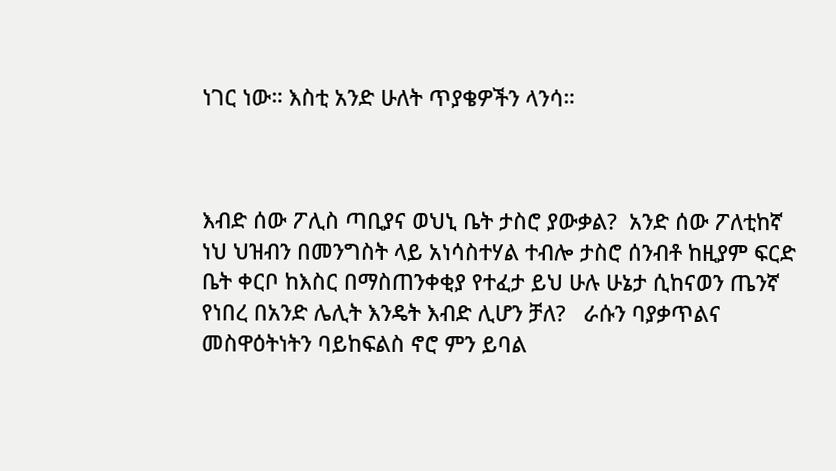ነገር ነው። እስቲ አንድ ሁለት ጥያቄዎችን ላንሳ።



እብድ ሰው ፖሊስ ጣቢያና ወህኒ ቤት ታስሮ ያውቃል?  አንድ ሰው ፖለቲከኛ ነህ ህዝብን በመንግስት ላይ አነሳስተሃል ተብሎ ታስሮ ሰንብቶ ከዚያም ፍርድ ቤት ቀርቦ ከእስር በማስጠንቀቂያ የተፈታ ይህ ሁሉ ሁኔታ ሲከናወን ጤንኛ የነበረ በአንድ ሌሊት እንዴት እብድ ሊሆን ቻለ?   ራሱን ባያቃጥልና መስዋዕትነትን ባይከፍልስ ኖሮ ምን ይባል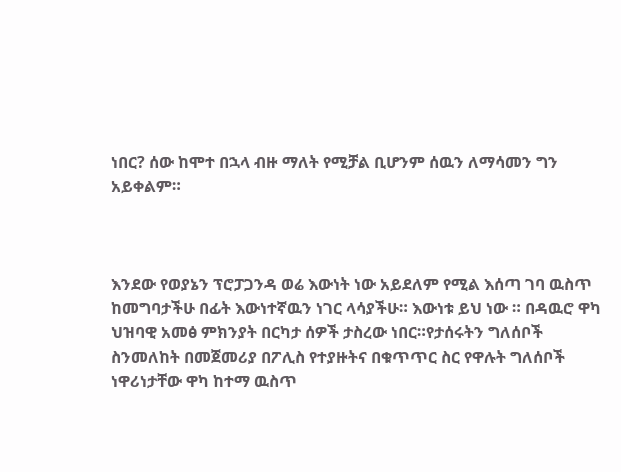ነበር? ሰው ከሞተ በኋላ ብዙ ማለት የሚቻል ቢሆንም ሰዉን ለማሳመን ግን አይቀልም።



እንደው የወያኔን ፕሮፓጋንዳ ወሬ እውነት ነው አይደለም የሚል እሰጣ ገባ ዉስጥ ከመግባታችሁ በፊት እውነተኛዉን ነገር ላሳያችሁ። እውነቱ ይህ ነው ። በዳዉሮ ዋካ ህዝባዊ አመፅ ምክንያት በርካታ ሰዎች ታስረው ነበር።የታሰሩትን ግለሰቦች ስንመለከት በመጀመሪያ በፖሊስ የተያዙትና በቁጥጥር ስር የዋሉት ግለሰቦች ነዋሪነታቸው ዋካ ከተማ ዉስጥ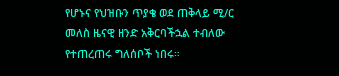የሆኑና የህዝቡን ጥያቄ ወደ ጠቅላይ ሚ/ር መለስ ዜናዊ ዘንድ አቅርባችኋል ተብለው የተጠረጠሩ ግለሰቦች ነበሩ።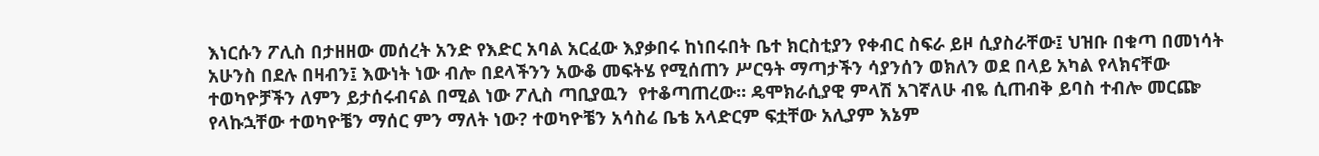እነርሱን ፖሊስ በታዘዘው መሰረት አንድ የእድር አባል አርፈው እያቃበሩ ከነበሩበት ቤተ ክርስቲያን የቀብር ስፍራ ይዞ ሲያስራቸው፤ ህዝቡ በቁጣ በመነሳት አሁንስ በደሉ በዛብን፤ እውነት ነው ብሎ በደላችንን አውቆ መፍትሄ የሚሰጠን ሥርዓት ማጣታችን ሳያንሰን ወክለን ወደ በላይ አካል የላክናቸው ተወካዮቻችን ለምን ይታሰሩብናል በሚል ነው ፖሊስ ጣቢያዉን  የተቆጣጠረው። ዴሞክራሲያዊ ምላሽ አገኛለሁ ብዬ ሲጠብቅ ይባስ ተብሎ መርጬ የላኩኋቸው ተወካዮቼን ማሰር ምን ማለት ነው? ተወካዮቼን አሳስሬ ቤቴ አላድርም ፍቷቸው አሊያም እኔም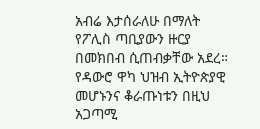አብሬ እታሰራለሁ በማለት የፖሊስ ጣቢያውን ዙርያ በመክበብ ሲጠብቃቸው አደረ። የዳውሮ ዋካ ህዝብ ኢትዮጵያዊ መሆኑንና ቆራጡነቱን በዚህ አጋጣሚ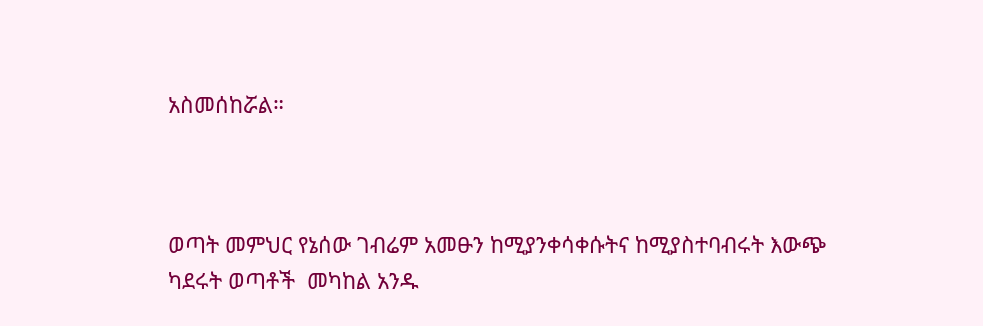አስመሰከሯል።



ወጣት መምህር የኔሰው ገብሬም አመፁን ከሚያንቀሳቀሱትና ከሚያስተባብሩት እውጭ  ካደሩት ወጣቶች  መካከል አንዱ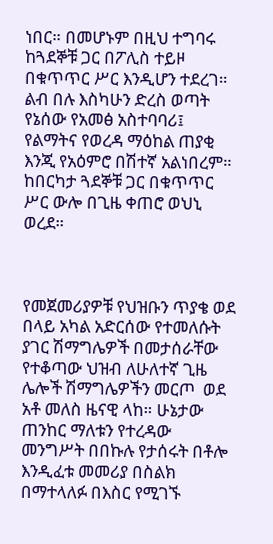ነበር። በመሆኑም በዚህ ተግባሩ ከጓደኞቹ ጋር በፖሊስ ተይዞ በቁጥጥር ሥር እንዲሆን ተደረገ። ልብ በሉ እስካሁን ድረስ ወጣት የኔሰው የአመፅ አስተባባሪ፤ የልማትና የወረዳ ማዕከል ጠያቂ እንጂ የአዕምሮ በሽተኛ አልነበረም። ከበርካታ ጓደኞቹ ጋር በቁጥጥር ሥር ውሎ በጊዜ ቀጠሮ ወህኒ ወረደ።



የመጀመሪያዎቹ የህዝቡን ጥያቄ ወደ በላይ አካል አድርሰው የተመለሱት ያገር ሽማግሌዎች በመታሰራቸው  የተቆጣው ህዝብ ለሁለተኛ ጊዜ ሌሎች ሽማግሌዎችን መርጦ  ወደ አቶ መለስ ዜናዊ ላከ። ሁኔታው ጠንከር ማለቱን የተረዳው መንግሥት በበኩሉ የታሰሩት በቶሎ እንዲፈቱ መመሪያ በስልክ በማተላለፉ በእስር የሚገኙ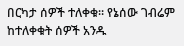በርካታ ሰዎች ተለቀቁ። የኔሰው ገብሬም ከተለቀቁት ሰዎች አንዱ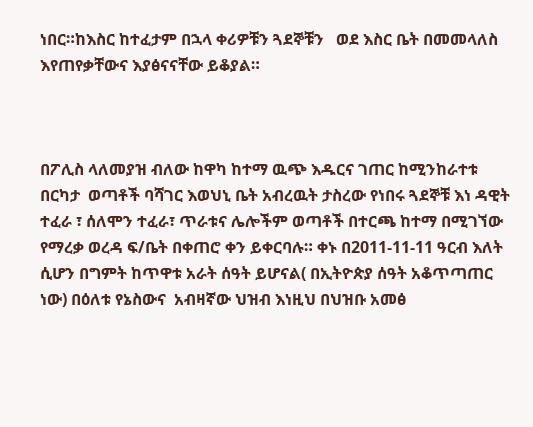ነበር።ከእስር ከተፈታም በኋላ ቀሪዎቹን ጓደኞቹን   ወደ እስር ቤት በመመላለስ እየጠየቃቸውና እያፅናናቸው ይቆያል።



በፖሊስ ላለመያዝ ብለው ከዋካ ከተማ ዉጭ እዱርና ገጠር ከሚንከራተቱ በርካታ  ወጣቶች ባሻገር እወህኒ ቤት አብረዉት ታስረው የነበሩ ጓደኞቹ እነ ዳዊት ተፈራ ፣ ሰለሞን ተፈራ፣ ጥራቱና ሌሎችም ወጣቶች በተርጫ ከተማ በሚገኘው የማረቃ ወረዳ ፍ/ቤት በቀጠሮ ቀን ይቀርባሉ። ቀኑ በ2011-11-11 ዓርብ እለት ሲሆን በግምት ከጥዋቱ አራት ሰዓት ይሆናል( በኢትዮጵያ ሰዓት አቆጥጣጠር ነው) በዕለቱ የኔስውና  አብዛኛው ህዝብ እነዚህ በህዝቡ አመፅ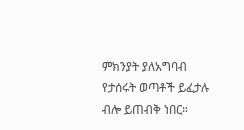ምክንያት ያለአግባብ የታሰሩት ወጣቶች ይፈታሉ ብሎ ይጠብቅ ነበር።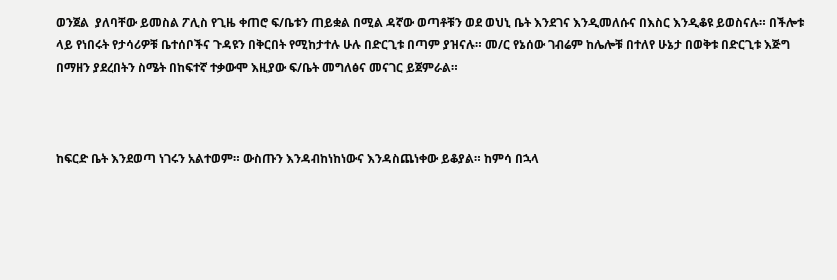ወንጀል  ያለባቸው ይመስል ፖሊስ የጊዜ ቀጠሮ ፍ/ቤቱን ጠይቋል በሚል ዳኛው ወጣቶቹን ወደ ወህኒ ቤት እንደገና እንዲመለሱና በእስር እንዲቆዩ ይወስናሉ። በችሎቱ ላይ የነበሩት የታሳሪዎቹ ቤተሰቦችና ጉዳዩን በቅርበት የሚከታተሉ ሁሉ በድርጊቱ በጣም ያዝናሉ። መ/ር የኔሰው ገብሬም ከሌሎቹ በተለየ ሁኔታ በወቅቱ በድርጊቱ እጅግ በማዘን ያደረበትን ስሜት በከፍተኛ ተቃውሞ እዚያው ፍ/ቤት መግለፅና መናገር ይጀምራል።



ከፍርድ ቤት እንደወጣ ነገሩን አልተወም። ውስጡን እንዳብከነከነውና እንዳስጨነቀው ይቆያል። ከምሳ በኋላ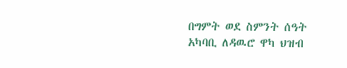በግምት ወደ ስምንት ሰዓት አካባቢ ለዳዉሮ ዋካ ህዝብ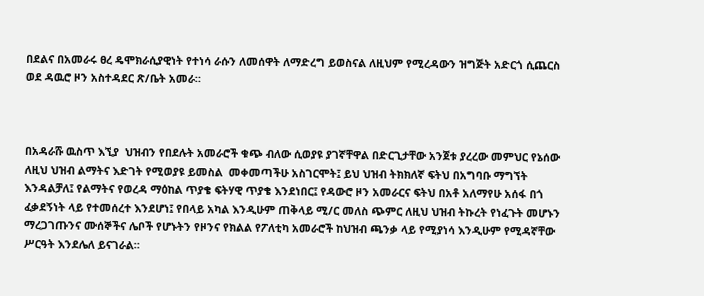በደልና በአመራሩ ፀረ ዴሞክራሲያዊነት የተነሳ ራሱን ለመሰዋት ለማድረግ ይወስናል ለዚህም የሚረዳውን ዝግጅት አድርጎ ሲጨርስ ወደ ዳዉሮ ዞን አስተዳደር ጽ/ቤት አመራ።



በአዳራሹ ዉስጥ እኚያ  ህዝብን የበደሉት አመራሮች ቁጭ ብለው ሲወያዩ ያገኛቸዋል በድርጊታቸው አንጀቱ ያረረው መምህር የኔሰው ለዚህ ህዝብ ልማትና እድገት የሚወያዩ ይመስል  መቀመጣችሁ አስገርሞት፤ ይህ ህዝብ ትክክለኛ ፍትህ በአግባቡ ማግኘት እንዳልቻለ፤ የልማትና የወረዳ ማዕከል ጥያቄ ፍትሃዊ ጥያቄ እንደነበር፤ የዳውሮ ዞን አመራርና ፍትህ በአቶ አለማየሁ አሰፋ በጎ ፈቃደኝነት ላይ የተመሰረተ እንደሆነ፤ የበላይ አካል እንዲሁም ጠቅላይ ሚ/ር መለስ ጭምር ለዚህ ህዝብ ትኩረት የነፈጉት መሆኑን  ማረጋገጡንና ሙሰኞችና ሌቦች የሆኑትን የዞንና የክልል የፖለቲካ አመራሮች ከህዝብ ጫንቃ ላይ የሚያነሳ እንዲሁም የሚዳኛቸው ሥርዓት እንደሌለ ይናገራል።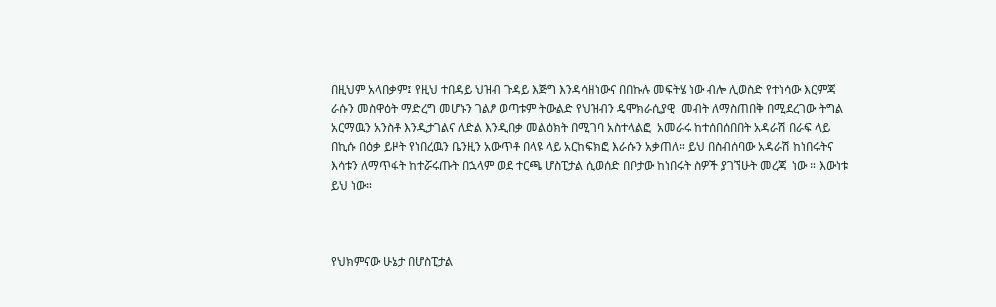በዚህም አላበቃም፤ የዚህ ተበዳይ ህዝብ ጉዳይ እጅግ እንዳሳዘነውና በበኩሉ መፍትሄ ነው ብሎ ሊወስድ የተነሳው እርምጃ ራሱን መስዋዕት ማድረግ መሆኑን ገልፆ ወጣቱም ትውልድ የህዝብን ዴሞክራሲያዊ  መብት ለማስጠበቅ በሚደረገው ትግል አርማዉን አንስቶ እንዲታገልና ለድል እንዲበቃ መልዕክት በሚገባ አስተላልፎ  አመራሩ ከተሰበሰበበት አዳራሽ በራፍ ላይ በኪሱ በዕቃ ይዞት የነበረዉን ቤንዚን አውጥቶ በላዩ ላይ አርከፍክፎ እራሱን አቃጠለ። ይህ በስብሰባው አዳራሽ ከነበሩትና እሳቱን ለማጥፋት ከተሯሩጡት በኋላም ወደ ተርጫ ሆስፒታል ሲወሰድ በቦታው ከነበሩት ስዎች ያገኘሁት መረጃ  ነው ። እውነቱ ይህ ነው።



የህክምናው ሁኔታ በሆስፒታል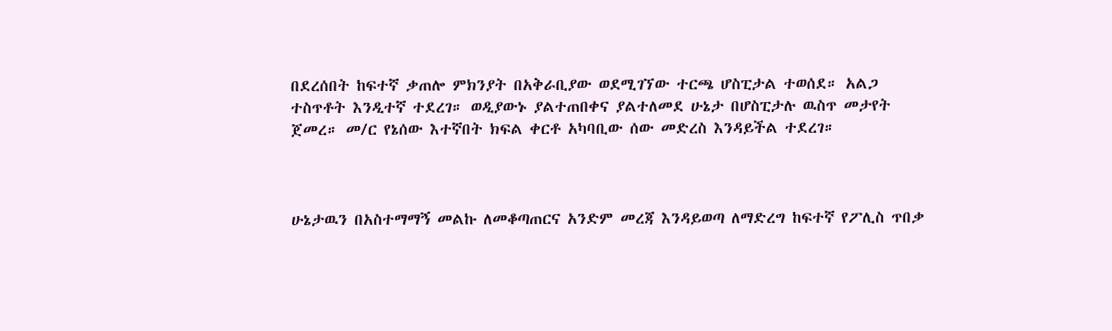በደረሰበት ከፍተኛ ቃጠሎ ምክንያት በአቅራቢያው ወደሚገኘው ተርጫ ሆስፒታል ተወሰደ። አልጋ ተስጥቶት እንዲተኛ ተደረገ። ወዲያውኑ ያልተጠበቀና ያልተለመደ ሁኔታ በሆስፒታሉ ዉስጥ መታየት ጀመረ። መ/ር የኔሰው እተኛበት ክፍል ቀርቶ አካባቢው ሰው መድረስ እንዳይችል ተደረገ።



ሁኔታዉን በአስተማማኝ መልኩ ለመቆጣጠርና አንድም መረጃ እንዳይወጣ ለማድረግ ከፍተኛ የፖሊስ ጥበቃ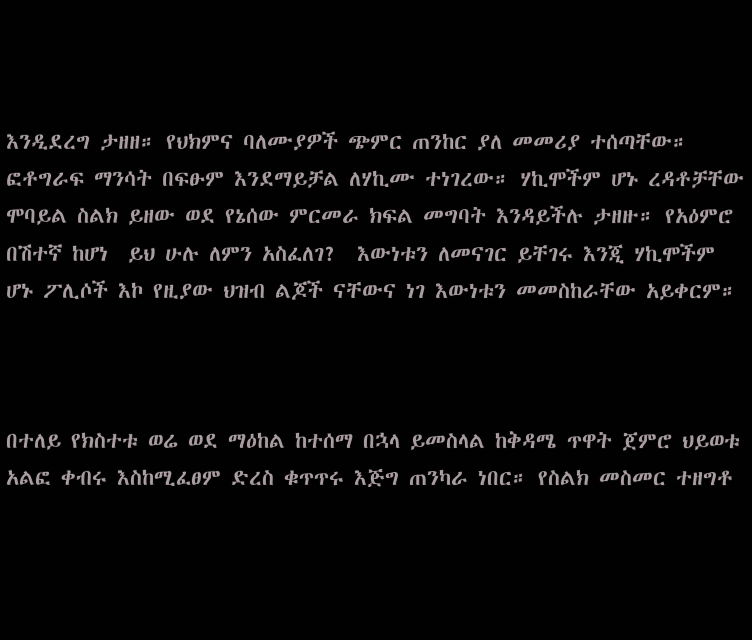እንዲደረግ ታዘዘ። የህክምና ባለሙያዎች ጭምር ጠንከር ያለ መመሪያ ተሰጣቸው። ፎቶግራፍ ማንሳት በፍፁም እንደማይቻል ለሃኪሙ ተነገረው። ሃኪሞችም ሆኑ ረዳቶቻቸው ሞባይል ስልክ ይዘው ወደ የኔሰው ምርመራ ክፍል መግባት እንዳይችሉ ታዘዙ። የአዕምሮ በሽተኛ ከሆነ  ይህ ሁሉ ለምን አስፈለገ?  እውነቱን ለመናገር ይቸገሩ እንጂ ሃኪሞችም ሆኑ ፖሊሶች እኮ የዚያው ህዝብ ልጆች ናቸውና ነገ እውነቱን መመስከራቸው አይቀርም።



በተለይ የክስተቱ ወሬ ወደ ማዕከል ከተሰማ በኋላ ይመስላል ከቅዳሜ ጥዋት ጀምሮ ህይወቱ አልፎ ቀብሩ እስከሚፈፀም ድረስ ቁጥጥሩ እጅግ ጠንካራ ነበር። የስልክ መስመር ተዘግቶ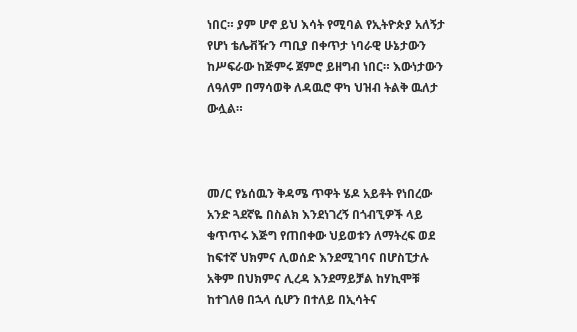ነበር። ያም ሆኖ ይህ እሳት የሚባል የኢትዮጵያ አለኝታ የሆነ ቴሌቭዥን ጣቢያ በቀጥታ ነባራዊ ሁኔታውን ከሥፍራው ከጅምሩ ጀምሮ ይዘግብ ነበር። እውነታውን ለዓለም በማሳወቅ ለዳዉሮ ዋካ ህዝብ ትልቅ ዉለታ ውሏል።



መ/ር የኔሰዉን ቅዳሜ ጥዋት ሄዶ አይቶት የነበረው አንድ ጓደኛዬ በስልክ እንደነገረኝ በጎብኚዎች ላይ ቁጥጥሩ እጅግ የጠበቀው ህይወቱን ለማትረፍ ወደ ከፍተኛ ህክምና ሊወሰድ እንደሚገባና በሆስፒታሉ አቅም በህክምና ሊረዳ እንደማይቻል ከሃኪሞቹ ከተገለፀ በኋላ ሲሆን በተለይ በኢሳትና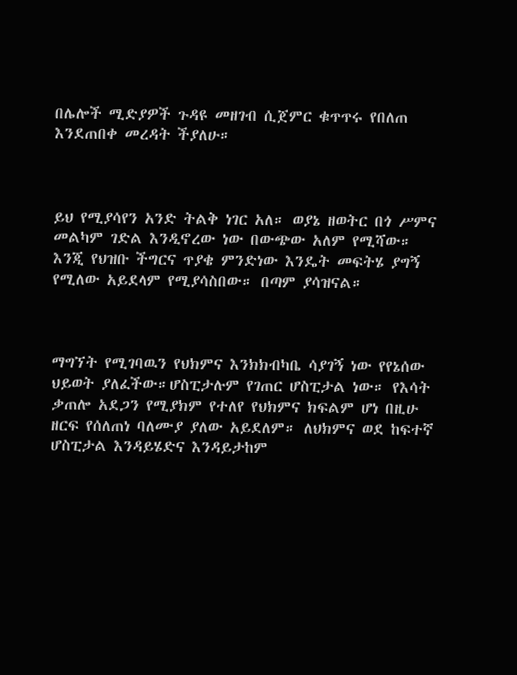በሌሎች ሚድያዎች ጉዳዩ መዘገብ ሲጀምር ቁጥጥሩ የበለጠ እንደጠበቀ መረዳት ችያለሁ።



ይህ የሚያሳየን አንድ ትልቅ ነገር አለ። ወያኔ ዘወትር በጎ ሥምና መልካም ገድል እንዲኖረው ነው በውጭው አለም የሚሻው። እንጂ የህዝቡ ችግርና ጥያቄ ምንድነው እንዴት መፍትሄ ያግኝ የሚለው አይደላም የሚያሳስበው። በጣም ያሳዝናል።



ማግኘት የሚገባዉን የህክምና እንክክብካቤ ሳያገኝ ነው የየኔሰው ህይወት ያለፈችው።ሆስፒታሉም የገጠር ሆስፒታል ነው። የእሳት ቃጠሎ አደጋን የሚያክም የተለየ የህክምና ክፍልም ሆነ በዚሁ ዘርፍ የሰለጠነ ባለሙያ ያለው አይደለም። ለህክምና ወደ ከፍተኛ ሆስፒታል እንዳይሄድና እንዳይታከም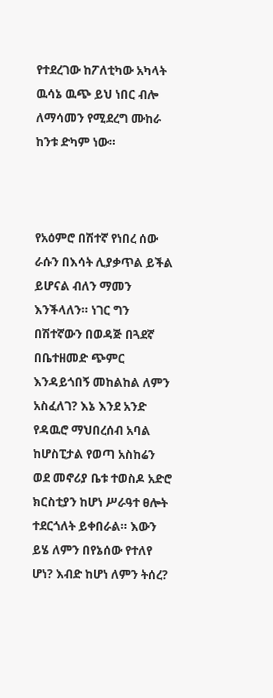የተደረገው ከፖለቲካው አካላት ዉሳኔ ዉጭ ይህ ነበር ብሎ ለማሳመን የሚደረግ ሙከራ ከንቱ ድካም ነው።



የአዕምሮ በሽተኛ የነበረ ሰው ራሱን በእሳት ሊያቃጥል ይችል ይሆናል ብለን ማመን እንችላለን። ነገር ግን በሽተኛውን በወዳጅ በጓደኛ በቤተዘመድ ጭምር እንዳይጎበኝ መከልከል ለምን አስፈለገ? እኔ እንደ አንድ የዳዉሮ ማህበረሰብ አባል ከሆስፒታል የወጣ አስከሬን ወደ መኖሪያ ቤቱ ተወስዶ አድሮ ክርስቲያን ከሆነ ሥራዓተ ፀሎት ተደርጎለት ይቀበራል። እውን ይሄ ለምን በየኔሰው የተለየ ሆነ? እብድ ከሆነ ለምን ትሰረ?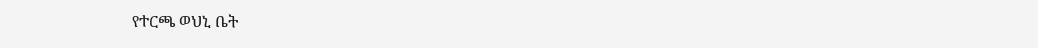የተርጫ ወህኒ ቤት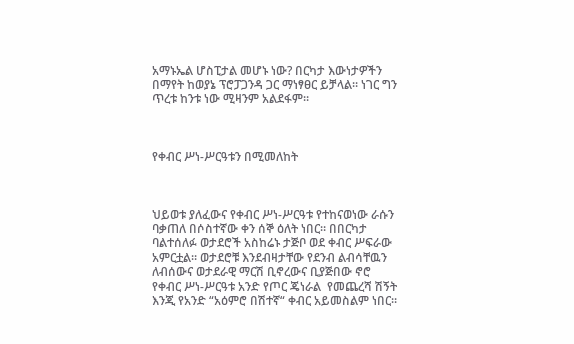አማኑኤል ሆስፒታል መሆኑ ነው? በርካታ እውነታዎችን በማየት ከወያኔ ፕሮፓጋንዳ ጋር ማነፃፀር ይቻላል። ነገር ግን ጥረቱ ከንቱ ነው ሚዛንም አልደፋም።



የቀብር ሥነ-ሥርዓቱን በሚመለከት



ህይወቱ ያለፈውና የቀብር ሥነ-ሥርዓቱ የተከናወነው ራሱን ባቃጠለ በሶስተኛው ቀን ሰኞ ዕለት ነበር። በበርካታ ባልተሰለፉ ወታደሮች አስከሬኑ ታጅቦ ወደ ቀብር ሥፍራው አምርቷል። ወታደሮቹ እንደብዛታቸው የደንብ ልብሳቸዉን ለብሰውና ወታደራዊ ማርሽ ቢኖረውና ቢያጅበው ኖሮ የቀብር ሥነ-ሥርዓቱ አንድ የጦር ጄነራል  የመጨረሻ ሽኝት እንጂ የአንድ “አዕምሮ በሽተኛ“ ቀብር አይመስልም ነበር።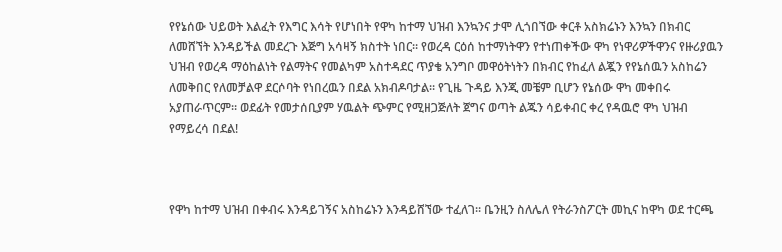የየኔሰው ህይወት እልፈት የእግር እሳት የሆነበት የዋካ ከተማ ህዝብ እንኳንና ታሞ ሊጎበኘው ቀርቶ አስክሬኑን እንኳን በክብር ለመሸኘት እንዳይችል መደረጉ እጅግ አሳዛኝ ክስተት ነበር። የወረዳ ርዕሰ ከተማነትዋን የተነጠቀችው ዋካ የነዋሪዎችዋንና የዙሪያዉን ህዝብ የወረዳ ማዕከልነት የልማትና የመልካም አስተዳደር ጥያቄ አንግቦ መዋዕትነትን በክብር የከፈለ ልጇን የየኔሰዉን አስከሬን ለመቅበር የለመቻልዋ ደርሶባት የነበረዉን በደል አክብዶባታል። የጊዜ ጉዳይ እንጂ መቼም ቢሆን የኔሰው ዋካ መቀበሩ አያጠራጥርም። ወደፊት የመታሰቢያም ሃዉልት ጭምር የሚዘጋጅለት ጀግና ወጣት ልጁን ሳይቀብር ቀረ የዳዉሮ ዋካ ህዝብ  የማይረሳ በደል!



የዋካ ከተማ ህዝብ በቀብሩ እንዳይገኝና አስከሬኑን እንዳይሸኘው ተፈለገ። ቤንዚን ስለሌለ የትራንስፖርት መኪና ከዋካ ወደ ተርጫ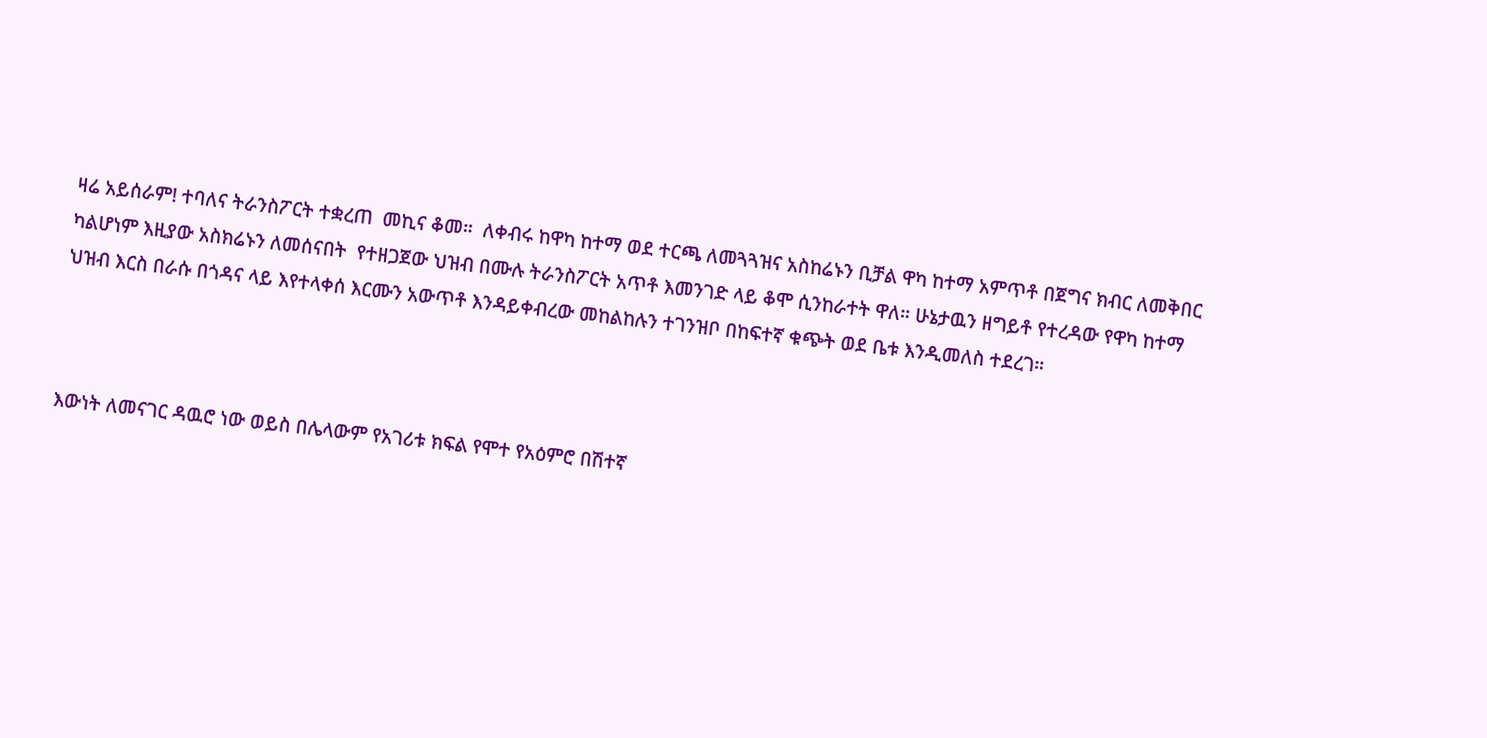ዛሬ አይሰራም! ተባለና ትራንስፖርት ተቋረጠ  መኪና ቆመ።  ለቀብሩ ከዋካ ከተማ ወደ ተርጫ ለመጓጓዝና አስከሬኑን ቢቻል ዋካ ከተማ አምጥቶ በጀግና ክብር ለመቅበር ካልሆነም እዚያው አስክሬኑን ለመሰናበት  የተዘጋጀው ህዝብ በሙሉ ትራንስፖርት አጥቶ እመንገድ ላይ ቆሞ ሲንከራተት ዋለ። ሁኔታዉን ዘግይቶ የተረዳው የዋካ ከተማ  ህዝብ እርስ በራሱ በጎዳና ላይ እየተላቀሰ እርሙን አውጥቶ እንዳይቀብረው መከልከሉን ተገንዝቦ በከፍተኛ ቁጭት ወደ ቤቱ እንዲመለስ ተደረገ።



እውነት ለመናገር ዳዉሮ ነው ወይስ በሌላውም የአገሪቱ ክፍል የሞተ የአዕምሮ በሽተኛ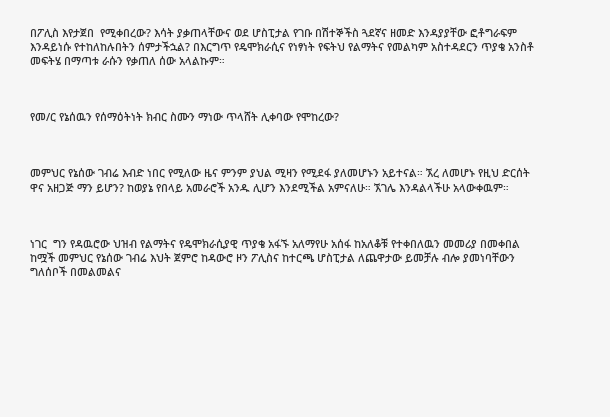በፖሊስ እየታጀበ  የሚቀበረው? እሳት ያቃጠላቸውና ወደ ሆስፒታል የገቡ በሽተኞችስ ጓደኛና ዘመድ እንዳያያቸው ፎቶግራፍም እንዳይነሱ የተከለከሉበትን ሰምታችኋል? በእርግጥ የዴሞክራሲና የነፃነት የፍትህ የልማትና የመልካም አስተዳደርን ጥያቄ አንስቶ መፍትሄ በማጣቱ ራሱን የቃጠለ ሰው አላልኩም።



የመ/ር የኔሰዉን የሰማዕትነት ክብር ስሙን ማነው ጥላሸት ሊቀባው የሞከረው?



መምህር የኔሰው ገብሬ እብድ ነበር የሚለው ዜና ምንም ያህል ሚዛን የሚደፋ ያለመሆኑን አይተናል። ኧረ ለመሆኑ የዚህ ድርሰት ዋና አዘጋጅ ማን ይሆን? ከወያኔ የበላይ አመራሮች አንዱ ሊሆን እንደሚችል አምናለሁ። ኧገሌ እንዳልላችሁ አላውቀዉም።



ነገር  ግን የዳዉሮው ህዝብ የልማትና የዴሞክራሲያዊ ጥያቄ አፋኙ አለማየሁ አሰፋ ከአለቆቹ የተቀበለዉን መመሪያ በመቀበል ከሟች መምህር የኔሰው ገብሬ እህት ጀምሮ ከዳውሮ ዞን ፖሊስና ከተርጫ ሆስፒታል ለጨዋታው ይመቻሉ ብሎ ያመነባቸውን ግለሰቦች በመልመልና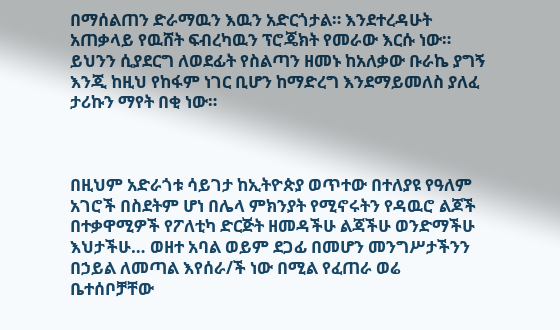በማሰልጠን ድራማዉን እዉን አድርጎታል። እንደተረዳሁት አጠቃላይ የዉሸት ፍብረካዉን ፕሮጄክት የመራው እርሱ ነው። ይህንን ሲያደርግ ለወደፊት የስልጣን ዘመኑ ከአለቃው ቡራኬ ያግኝ እንጂ ከዚህ የከፋም ነገር ቢሆን ከማድረግ እንደማይመለስ ያለፈ ታሪኩን ማየት በቂ ነው።



በዚህም አድራጎቱ ሳይገታ ከኢትዮጵያ ወጥተው በተለያዩ የዓለም አገሮች በስደትም ሆነ በሌላ ምክንያት የሚኖሩትን የዳዉሮ ልጆች በተቃዋሚዎች የፖለቲካ ድርጅት ዘመዳችሁ ልጃችሁ ወንድማችሁ እህታችሁ… ወዘተ አባል ወይም ደጋፊ በመሆን መንግሥታችንን በኃይል ለመጣል እየሰራ/ች ነው በሚል የፈጠራ ወሬ ቤተሰቦቻቸው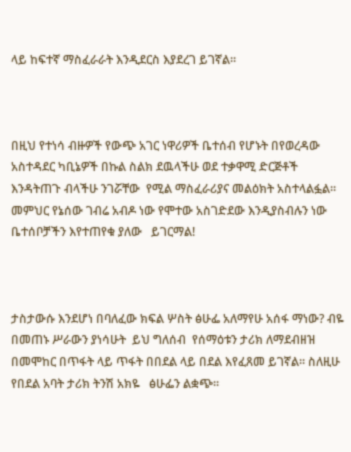ላይ ከፍተኛ ማስፈራራት እንዲደርስ እያደረገ ይገኛል።



በዚህ የተነሳ ብዙዎች የውጭ አገር ነዋሪዎች ቤተሰብ የሆኑት በየወረዳው አስተዳደር ካቢኔዎች በኩል ስልክ ደዉላችሁ ወደ ተቃዋሚ ድርጅቶች እንዳትጠጉ ብላችሁ ንገሯቸው  የሚል ማስፈራሪያና መልዕክት አስተላልፏል። መምህር የኔሰው ገብሬ አብዶ ነው የሞተው አስገድደው እንዲያስብሉን ነው ቤተሰቦቻችን እየተጠየቁ ያለው   ይገርማል!



ታስታውሱ እንደሆነ በባለፈው ክፍል ሦስት ፅሁፌ አለማየሁ አሰፋ ማነው? ብዬ በመጠኑ ሥራውን ያነሳሁት  ይህ ግለሰብ  የሰማዕቱን ታሪክ ለማደብዘዝ በመሞከር በጥፋት ላይ ጥፋት በበደል ላይ በደል እየፈጸመ ይገኛል። ስለዚሁ የበደል አባት ታሪክ ትንሽ አክዬ   ፅሁፌን ልቋጭ።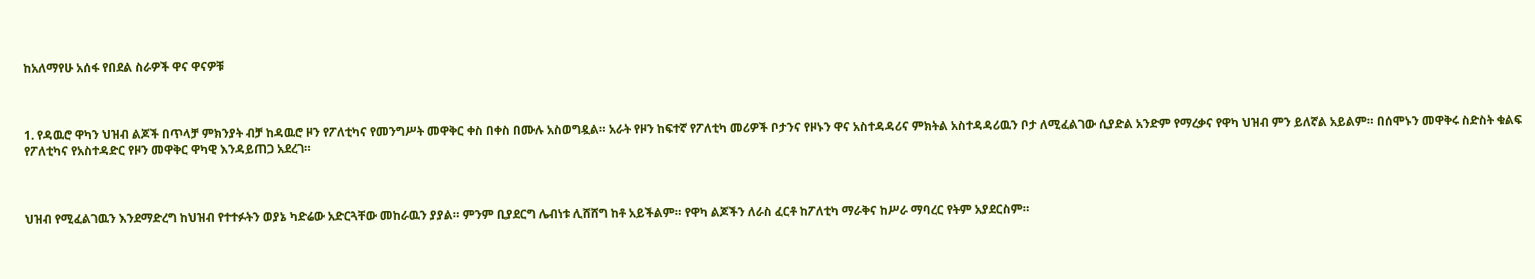ከአለማየሁ አሰፋ የበደል ስራዎች ዋና ዋናዎቹ



1. የዳዉሮ ዋካን ህዝብ ልጆች በጥላቻ ምክንያት ብቻ ከዳዉሮ ዞን የፖለቲካና የመንግሥት መዋቅር ቀስ በቀስ በሙሉ አስወግዷል። አራት የዞን ከፍተኛ የፖለቲካ መሪዎች ቦታንና የዞኑን ዋና አስተዳዳሪና ምክትል አስተዳዳሪዉን ቦታ ለሚፈልገው ሲያድል አንድም የማረቃና የዋካ ህዝብ ምን ይለኛል አይልም። በሰሞኑን መዋቅሩ ስድስት ቁልፍ የፖለቲካና የአስተዳድር የዞን መዋቅር ዋካዊ እንዳይጠጋ አደረገ።



ህዝብ የሚፈልገዉን እንደማድረግ ከህዝብ የተተፉትን ወያኔ ካድሬው አድርጓቸው መከራዉን ያያል። ምንም ቢያደርግ ሌብነቱ ሊሸሸግ ከቶ አይችልም። የዋካ ልጆችን ለራስ ፈርቶ ከፖለቲካ ማራቅና ከሥራ ማባረር የትም አያደርስም።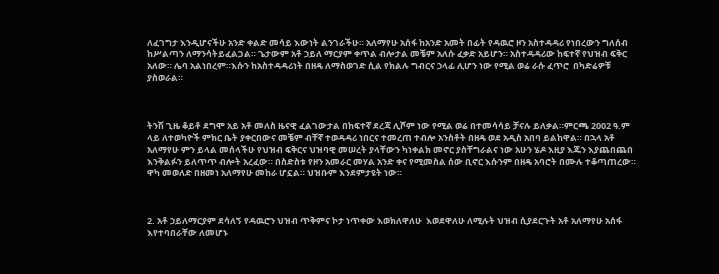ለፈገግታ እንዲሆናችሁ አንድ ቀልድ መሳይ እውነት ልንገራችሁ። አለማየሁ አሰፋ ከአንድ አመት በፊት የዳዉሮ ዞን አስተዳዳሪ የነበረውን ግለሰብ ከሥልጣን ለማንሳትይፈልጋል። ጌታውም አቶ ኃይለ ማርያም ቀጥል ብሎታል መቼም አለሱ ፈቃድ አይሆን። አስተዳዳሪው ከፍተኛ የህዝብ ፍቅር አለው። ሌባ አልነበረም።እሱን ከአስተዳዳሪነት በዘዴ ለማስወገድ ሲል የክልሉ ግብርና ኃላፊ ሊሆን ነው የሚል ወሬ ራሱ ፈጥሮ  በካድሬዎቹ ያስወራል።



ትንሽ ጊዜ ቆይቶ ደግሞ አይ አቶ መለስ ዜናዊ ፈልገውታል በከፍተኛ ደረጃ ሊሾም ነው የሚል ወሬ በተመሳሳይ ቻናሉ ይለቃል።ምርጫ 2002 ዓ.ም ላይ ለተወካዮች ምክር ቤት ያቀርበውና መቼም ብቸኛ ተወዳዳሪ ነበርና ተመረጠ ተብሎ አንስቶት በዘዴ ወደ አዲስ አበባ ይልከዋል። በኋላ አቶ አለማየሁ ምን ይላል መሰላችሁ የህዝብ ፍቅርና ህዝባዊ መሠረት ያላቸውን ካነቀልክ መኖር ያስቸግራልና ነው አሁን ሄዶ እዚያ እጁን እያጨበጨበ እንቅልፉን ይለጥጥ ብሎት አረፈው። በስድስቱ የዞን አመራር መሃል አንድ ቀና የሚመስል ሰው ቢኖር እሱንም በዘዴ አባሮት በሙሉ ተቆጣጠረው። ዋካ መወለድ በዘመነ አለማየሁ መከራ ሆኗል። ህዝቡም እንደምታዩት ነው።



2. አቶ ኃይለማርያም ደሳለኝ የዳዉሮን ህዝብ ጥቅምና ኮታ ነጥቀው እወክለዋለሁ  እወደዋለሁ ለሚሉት ህዝብ ሲያደርጉት አቶ አለማየሁ አሰፋ እየተባበራቸው ለመሆኑ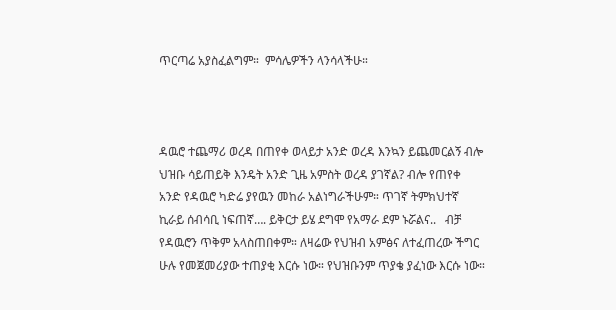ጥርጣሬ አያስፈልግም።  ምሳሌዎችን ላንሳላችሁ።



ዳዉሮ ተጨማሪ ወረዳ በጠየቀ ወላይታ አንድ ወረዳ እንኳን ይጨመርልኝ ብሎ ህዝቡ ሳይጠይቅ እንዴት አንድ ጊዜ አምስት ወረዳ ያገኛል? ብሎ የጠየቀ አንድ የዳዉሮ ካድሬ ያየዉን መከራ አልነግራችሁም። ጥገኛ ትምክህተኛ ኪራይ ሰብሳቢ ነፍጠኛ…. ይቅርታ ይሄ ደግሞ የአማራ ደም ኑሯልና..   ብቻ የዳዉሮን ጥቅም አላስጠበቀም። ለዛሬው የህዝብ አምፅና ለተፈጠረው ችግር ሁሉ የመጀመሪያው ተጠያቂ እርሱ ነው። የህዝቡንም ጥያቄ ያፈነው እርሱ ነው።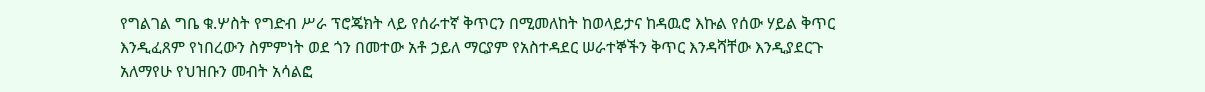የግልገል ግቤ ቁ.ሦስት የግድብ ሥራ ፕሮጄክት ላይ የሰራተኛ ቅጥርን በሚመለከት ከወላይታና ከዳዉሮ እኩል የሰው ሃይል ቅጥር እንዲፈጸም የነበረውን ስምምነት ወደ ጎን በመተው አቶ ኃይለ ማርያም የአስተዳደር ሠራተኞችን ቅጥር እንዳሻቸው እንዲያደርጉ አለማየሁ የህዝቡን መብት አሳልፎ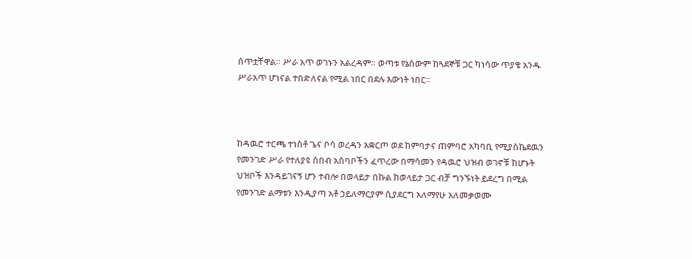ሰጥቷቸዋል። ሥራ አጥ ወገኑን አልረዳም። ወጣቱ የኔሰውም ከጓደኞቹ ጋር ካነሳው ጥያቄ አንዱ ሥራአጥ ሆነናል ተበድለናል የሚል ነበር በደሉ እውነት ነበር።



ከዳዉሮ ተርጫ ተነስቶ ጌና ቦሳ ወረዳን አቋርጦ ወደ ከምባታና ጠምባሮ አካባቢ የሚያስኬደዉን የመንገድ ሥራ የተለያዩ ሰበብ አስባቦችን ፈጥረው በማሳመን የዳዉሮ ህዝብ ወገኖቹ ከሆኑት ህዝቦች እንዳይገናኝ ሆን ተብሎ በወላይታ በኩል ከወላይታ ጋር ብቻ ግንኙነት ይደረግ በሚል የመንገድ ልማቱን እንዲያጣ አቶ ኃይለማርያም ሲያደርግ አለማየሁ አለመቃወሙ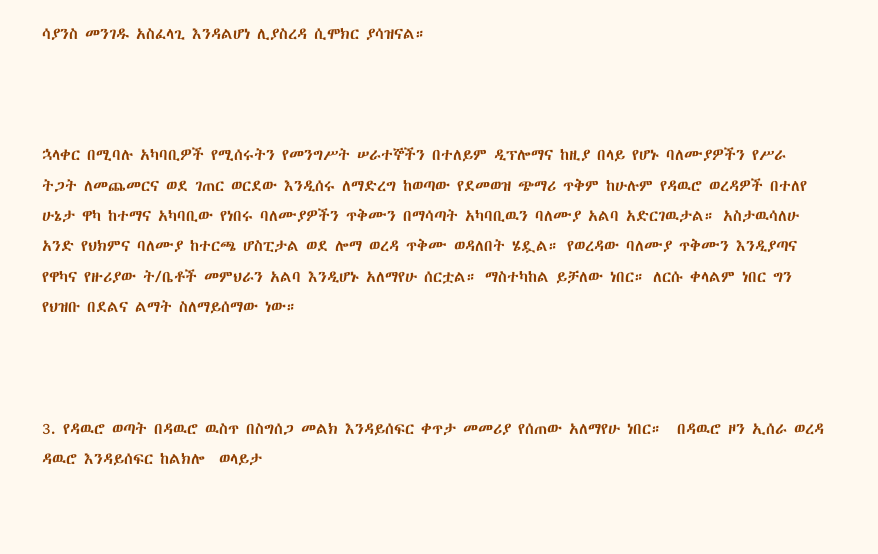ሳያንስ መንገዱ አስፈላጊ እንዳልሆነ ሊያስረዳ ሲሞክር ያሳዝናል።



ኋላቀር በሚባሉ አካባቢዎች የሚሰሩትን የመንግሥት ሠራተኞችን በተለይም ዲፕሎማና ከዚያ በላይ የሆኑ ባለሙያዎችን የሥራ ትጋት ለመጨመርና ወደ ገጠር ወርደው እንዲሰሩ ለማድረግ ከወጣው የደመወዝ ጭማሪ ጥቅም ከሁሉም የዳዉሮ ወረዳዎች በተለየ ሁኔታ ዋካ ከተማና አካባቢው የነበሩ ባለሙያዎችን ጥቅሙን በማሳጣት አካባቢዉን ባለሙያ አልባ አድርገዉታል። አስታዉሳለሁ አንድ የህክምና ባለሙያ ከተርጫ ሆስፒታል ወደ ሎማ ወረዳ ጥቅሙ ወዳለበት ሄዷል። የወረዳው ባለሙያ ጥቅሙን እንዲያጣና የዋካና የዙሪያው ት/ቤቶች መምህራን አልባ እንዲሆኑ አለማየሁ ሰርቷል። ማስተካከል ይቻለው ነበር። ለርሱ ቀላልም ነበር ግን የህዝቡ በደልና ልማት ስለማይሰማው ነው።



3. የዳዉሮ ወጣት በዳዉሮ ዉስጥ በስግሰጋ መልክ እንዳይሰፍር ቀጥታ መመሪያ የሰጠው አለማየሁ ነበር።  በዳዉሮ ዞን ኢሰራ ወረዳ ዳዉሮ እንዳይሰፍር ከልክሎ  ወላይታ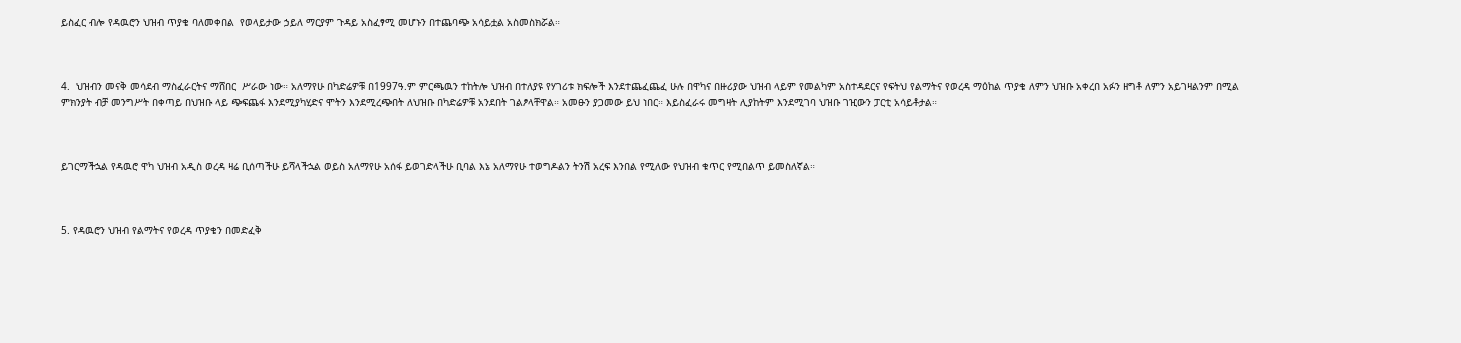ይስፈር ብሎ የዳዉሮን ህዝብ ጥያቄ ባለመቀበል  የወላይታው ኃይለ ማርያም ጉዳይ አስፈፃሚ መሆኑን በተጨባጭ አሳይቷል አስመስክሯል።



4.  ህዝብን መናቅ መሳደብ ማስፈራርትና ማሸበር  ሥራው ነው። አለማየሁ በካድሬዎቹ በ1997ዓ.ም ምርጫዉን ተከትሎ ህዝብ በተለያዩ የሃገሪቱ ክፍሎች እንደተጨፈጨፈ ሁሉ በዋካና በዙሪያው ህዝብ ላይም የመልካም አስተዳደርና የፍትህ የልማትና የወረዳ ማዕከል ጥያቄ ለምን ህዝቡ አቀረበ አፉን ዘግቶ ለምን አይገዛልንም በሚል ምክንያት ብቻ መንግሥት በቀጣይ በህዝቡ ላይ ጭፍጨፋ እንደሚያካሂድና ሞትን እንደሚረጭበት ለህዝቡ በካድሬዎቹ አንደበት ገልፆላቸዋል። አመፁን ያጋመው ይህ ነበር። እይስፈራሩ መግዛት ሊያከትም እንደሚገባ ህዝቡ ገዢውን ፓርቲ አሳይቶታል።



ይገርማችኋል የዳዉሮ ዋካ ህዝብ አዲስ ወረዳ ዛሬ ቢሰጣችሁ ይሻላችኋል ወይስ አለማየሁ አሰፋ ይወገድላችሁ ቢባል እኔ አለማየሁ ተወግዶልን ትንሽ አረፍ እንበል የሚለው የህዝብ ቁጥር የሚበልጥ ይመስለኛል።



5. የዳዉሮን ህዝብ የልማትና የወረዳ ጥያቄን በመድፈቅ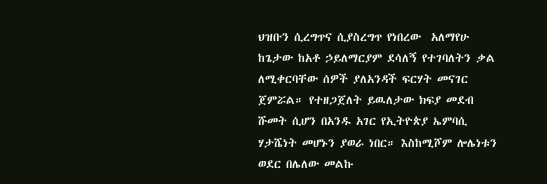ህዝቡን ሲረግጥና ሲያስረግጥ የነበረው  አለማየሁ ከጌታው ከአቶ ኃይለማርያም ደሳለኝ የተገባለትን ቃል ለሚቀርባቸው ሰዎች ያለአንዳች ፍርሃት መናገር ጀምሯል። የተዘጋጀለት ይዉለታው ክፍያ መደብ ሹመት ሲሆን በአንዱ አገር የኢትዮጵያ ኤምባሲ ሃታሼነት መሆኑን ያወራ ነበር። እስከሚሾም ሎሌነቱን ወደር በሌለው መልኩ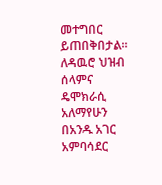መተግበር ይጠበቅበታል። ለዳዉሮ ህዝብ ሰላምና ዴሞክራሲ አለማየሁን በአንዱ አገር አምባሳደር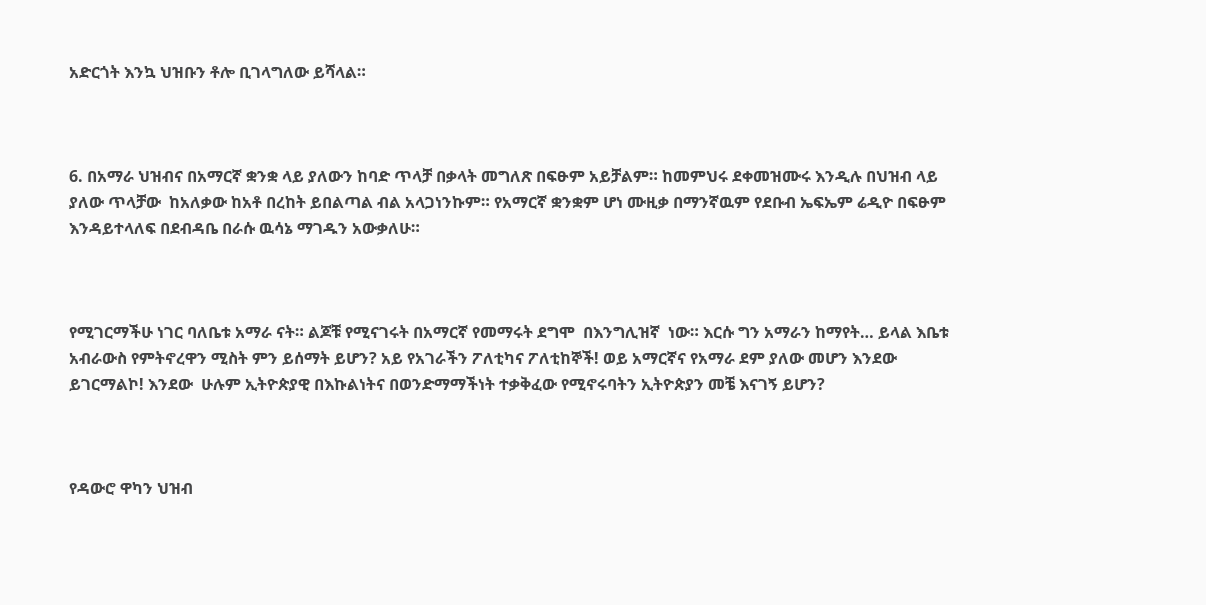አድርጎት እንኳ ህዝቡን ቶሎ ቢገላግለው ይሻላል።



6. በአማራ ህዝብና በአማርኛ ቋንቋ ላይ ያለውን ከባድ ጥላቻ በቃላት መግለጽ በፍፁም አይቻልም። ከመምህሩ ደቀመዝሙሩ እንዲሉ በህዝብ ላይ ያለው ጥላቻው  ከአለቃው ከአቶ በረከት ይበልጣል ብል አላጋነንኩም። የአማርኛ ቋንቋም ሆነ ሙዚቃ በማንኛዉም የደቡብ ኤፍኤም ሬዲዮ በፍፁም እንዳይተላለፍ በደብዳቤ በራሱ ዉሳኔ ማገዱን አውቃለሁ።



የሚገርማችሁ ነገር ባለቤቱ አማራ ናት። ልጆቹ የሚናገሩት በአማርኛ የመማሩት ደግሞ  በእንግሊዝኛ  ነው። እርሱ ግን አማራን ከማየት… ይላል እቤቱ አብራውስ የምትኖረዋን ሚስት ምን ይሰማት ይሆን? አይ የአገራችን ፖለቲካና ፖለቲከኞች! ወይ አማርኛና የአማራ ደም ያለው መሆን እንደው ይገርማልኮ! እንደው  ሁሉም ኢትዮጵያዊ በእኩልነትና በወንድማማችነት ተቃቅፈው የሚኖሩባትን ኢትዮጵያን መቼ እናገኝ ይሆን?



የዳውሮ ዋካን ህዝብ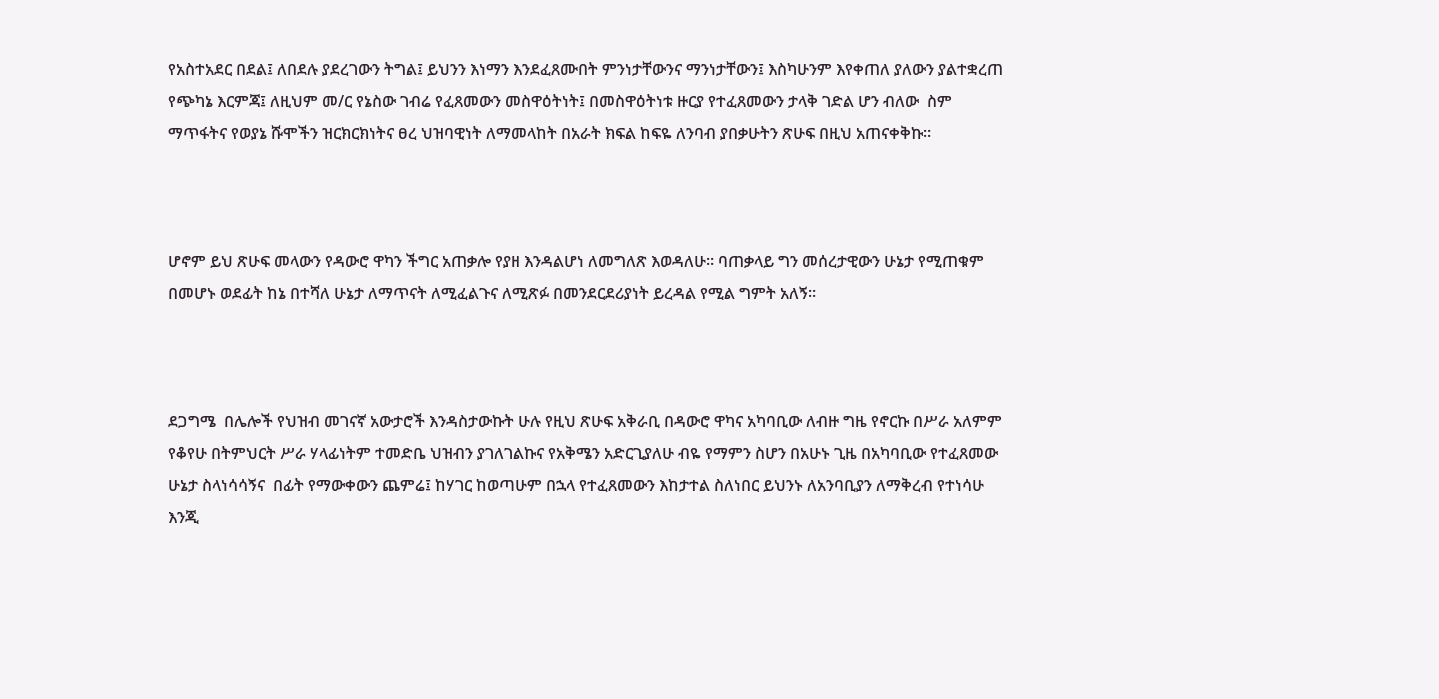የአስተአደር በደል፤ ለበደሉ ያደረገውን ትግል፤ ይህንን እነማን እንደፈጸሙበት ምንነታቸውንና ማንነታቸውን፤ እስካሁንም እየቀጠለ ያለውን ያልተቋረጠ የጭካኔ እርምጃ፤ ለዚህም መ/ር የኔስው ገብሬ የፈጸመውን መስዋዕትነት፤ በመስዋዕትነቱ ዙርያ የተፈጸመውን ታላቅ ገድል ሆን ብለው  ስም ማጥፋትና የወያኔ ሹሞችን ዝርክርክነትና ፀረ ህዝባዊነት ለማመላከት በአራት ክፍል ከፍዬ ለንባብ ያበቃሁትን ጽሁፍ በዚህ አጠናቀቅኩ።



ሆኖም ይህ ጽሁፍ መላውን የዳውሮ ዋካን ችግር አጠቃሎ የያዘ እንዳልሆነ ለመግለጽ እወዳለሁ። ባጠቃላይ ግን መሰረታዊውን ሁኔታ የሚጠቁም በመሆኑ ወደፊት ከኔ በተሻለ ሁኔታ ለማጥናት ለሚፈልጉና ለሚጽፉ በመንደርደሪያነት ይረዳል የሚል ግምት አለኝ።



ደጋግሜ  በሌሎች የህዝብ መገናኛ አውታሮች እንዳስታውኩት ሁሉ የዚህ ጽሁፍ አቅራቢ በዳውሮ ዋካና አካባቢው ለብዙ ግዜ የኖርኩ በሥራ አለምም የቆየሁ በትምህርት ሥራ ሃላፊነትም ተመድቤ ህዝብን ያገለገልኩና የአቅሜን አድርጊያለሁ ብዬ የማምን ስሆን በአሁኑ ጊዜ በአካባቢው የተፈጸመው ሁኔታ ስላነሳሳኝና  በፊት የማውቀውን ጨምሬ፤ ከሃገር ከወጣሁም በኋላ የተፈጸመውን እከታተል ስለነበር ይህንኑ ለአንባቢያን ለማቅረብ የተነሳሁ እንጂ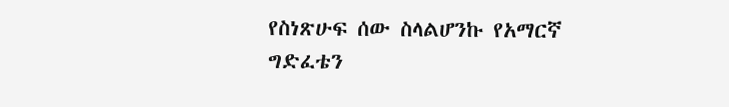የስነጽሁፍ ሰው ስላልሆንኩ የአማርኛ ግድፈቴን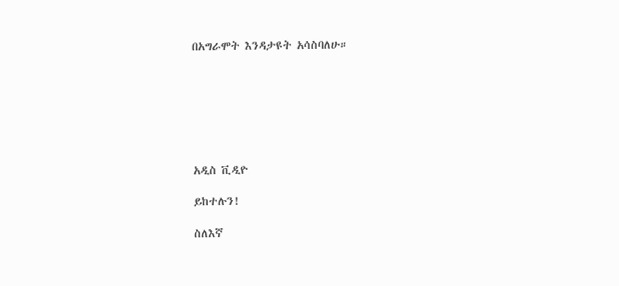በአግራሞት እንዳታዩት አሳስባለሁ።







አዲስ ቪዲዮ

ይከተሉን!

ስለእኛ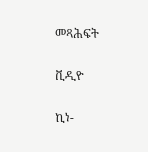መጻሕፍት

ቪዲዮ

ኪነ-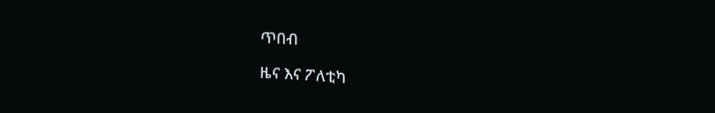ጥበብ

ዜና እና ፖለቲካ